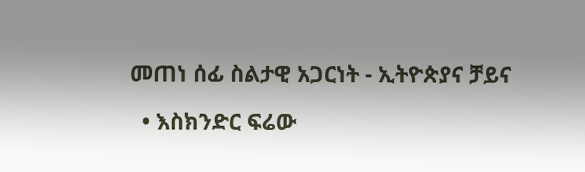መጠነ ሰፊ ስልታዊ አጋርነት - ኢትዮጵያና ቻይና

  • እስክንድር ፍሬው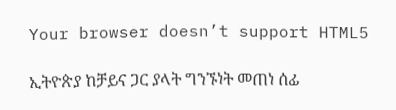Your browser doesn’t support HTML5

ኢትዮጵያ ከቻይና ጋር ያላት ግንኙነት መጠነ ሰፊ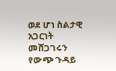ወደ ሆነ ስልታዊ አጋርነት መሸጋገሩን የውጭ ጉዳይ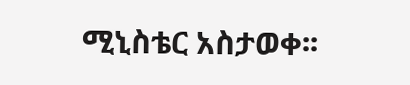ሚኒስቴር አስታወቀ፡፡